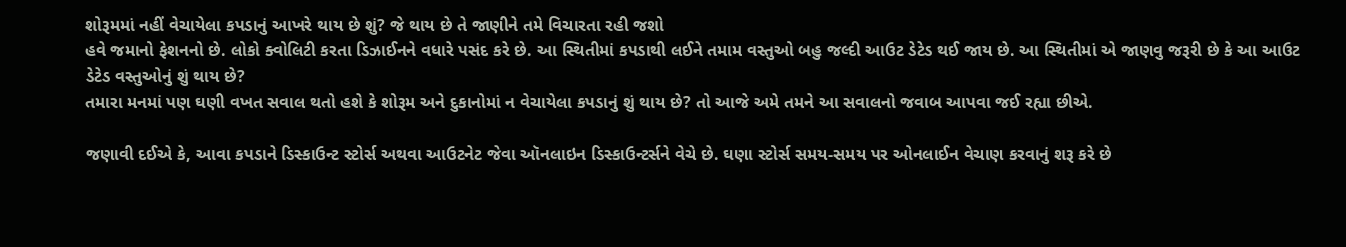શોરૂમમાં નહીં વેચાયેલા કપડાનું આખરે થાય છે શું? જે થાય છે તે જાણીને તમે વિચારતા રહી જશો
હવે જમાનો ફેશનનો છે. લોકો ક્વોલિટી કરતા ડિઝાઈનને વધારે પસંદ કરે છે. આ સ્થિતીમાં કપડાથી લઈને તમામ વસ્તુઓ બહુ જલ્દી આઉટ ડેટેડ થઈ જાય છે. આ સ્થિતીમાં એ જાણવુ જરૂરી છે કે આ આઉટ ડેટેડ વસ્તુઓનું શું થાય છે?
તમારા મનમાં પણ ઘણી વખત સવાલ થતો હશે કે શોરૂમ અને દુકાનોમાં ન વેચાયેલા કપડાનું શું થાય છે? તો આજે અમે તમને આ સવાલનો જવાબ આપવા જઈ રહ્યા છીએ.

જણાવી દઈએ કે, આવા કપડાને ડિસ્કાઉન્ટ સ્ટોર્સ અથવા આઉટનેટ જેવા ઑનલાઇન ડિસ્કાઉન્ટર્સને વેચે છે. ઘણા સ્ટોર્સ સમય-સમય પર ઓનલાઈન વેચાણ કરવાનું શરૂ કરે છે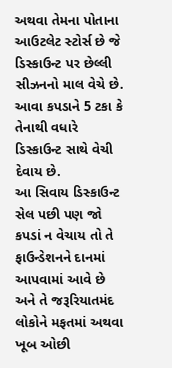અથવા તેમના પોતાના આઉટલેટ સ્ટોર્સ છે જે ડિસ્કાઉન્ટ પર છેલ્લી સીઝનનો માલ વેચે છે. આવા કપડાને 5 ટકા કે તેનાથી વધારે ડિસ્કાઉન્ટ સાથે વેચી દેવાય છે.
આ સિવાય ડિસ્કાઉન્ટ સેલ પછી પણ જો કપડાં ન વેચાય તો તે ફાઉન્ડેશનને દાનમાં આપવામાં આવે છે અને તે જરૂરિયાતમંદ લોકોને મફતમાં અથવા ખૂબ ઓછી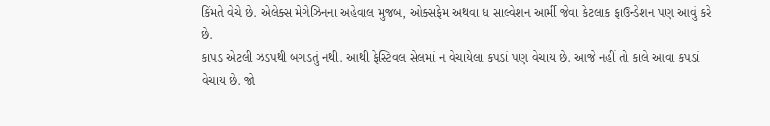કિંમતે વેચે છે. એલેક્સ મેગેઝિનના અહેવાલ મુજબ, ઓક્સફેમ અથવા ધ સાલ્વેશન આર્મી જેવા કેટલાક ફાઉન્ડેશન પણ આવું કરે છે.
કાપડ એટલી ઝડપથી બગડતું નથી. આથી ફેસ્ટિવલ સેલમાં ન વેચાયેલા કપડાં પણ વેચાય છે. આજે નહીં તો કાલે આવા કપડાં વેચાય છે. જો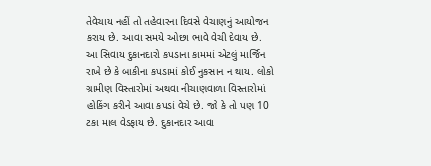તેવેચાય નહીં તો તહેવારના દિવસે વેચાણનું આયોજન કરાય છે. આવા સમયે ઓછા ભાવે વેચી દેવાય છે.
આ સિવાય દુકાનદારો કપડાના કામમાં એટલું માર્જિન રાખે છે કે બાકીના કપડામાં કોઈ નુકસાન ન થાય. લોકો ગ્રામીણ વિસ્તારોમાં અથવા નીચાણવાળા વિસ્તારોમાં હોકિંગ કરીને આવા કપડાં વેચે છે. જો કે તો પણ 10 ટકા માલ વેડફાય છે. દુકાનદાર આવા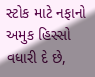સ્ટોક માટે નફાનો અમુક હિસ્સો વધારી દે છે,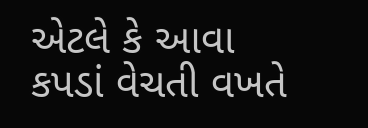એટલે કે આવા કપડાં વેચતી વખતે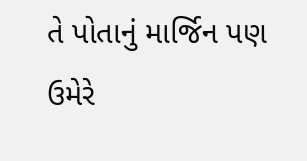તે પોતાનું માર્જિન પણ ઉમેરે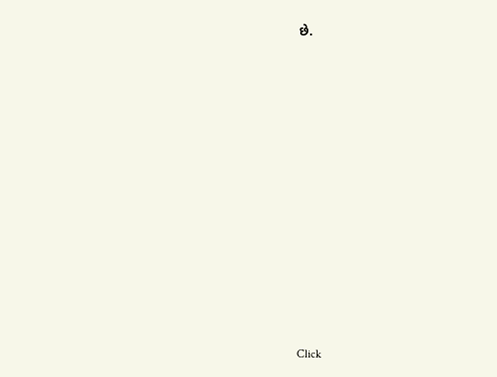છે.












Click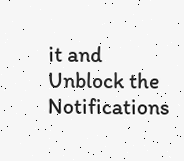it and Unblock the Notifications